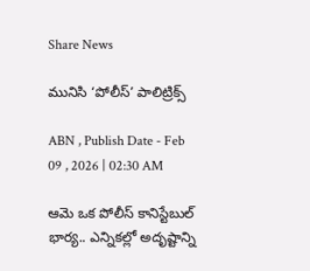Share News

మునిసి ‘పోలీస్‌’ పాలిట్రిక్స్‌

ABN , Publish Date - Feb 09 , 2026 | 02:30 AM

ఆమె ఒక పోలీస్‌ కానిస్టేబుల్‌ భార్య.. ఎన్నికల్లో అదృష్టాన్ని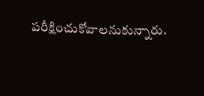పరీక్షించుకోవాలనుకున్నారు.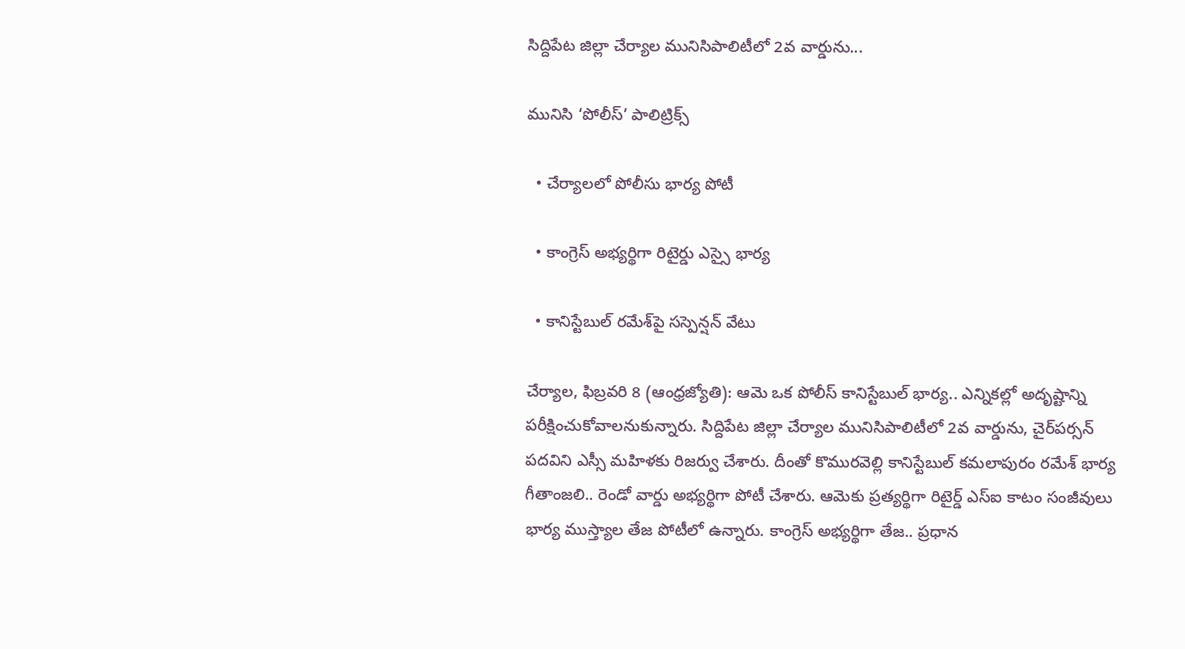సిద్దిపేట జిల్లా చేర్యాల మునిసిపాలిటీలో 2వ వార్డును...

మునిసి ‘పోలీస్‌’ పాలిట్రిక్స్‌

  • చేర్యాలలో పోలీసు భార్య పోటీ

  • కాంగ్రెస్‌ అభ్యర్థిగా రిటైర్డు ఎస్సై భార్య

  • కానిస్టేబుల్‌ రమేశ్‌పై సస్పెన్షన్‌ వేటు

చేర్యాల, ఫిబ్రవరి 8 (ఆంధ్రజ్యోతి): ఆమె ఒక పోలీస్‌ కానిస్టేబుల్‌ భార్య.. ఎన్నికల్లో అదృష్టాన్ని పరీక్షించుకోవాలనుకున్నారు. సిద్దిపేట జిల్లా చేర్యాల మునిసిపాలిటీలో 2వ వార్డును, చైర్‌పర్సన్‌ పదవిని ఎస్సీ మహిళకు రిజర్వు చేశారు. దీంతో కొమురవెల్లి కానిస్టేబుల్‌ కమలాపురం రమేశ్‌ భార్య గీతాంజలి.. రెండో వార్డు అభ్యర్థిగా పోటీ చేశారు. ఆమెకు ప్రత్యర్థిగా రిటైర్డ్‌ ఎస్‌ఐ కాటం సంజీవులు భార్య ముస్త్యాల తేజ పోటీలో ఉన్నారు. కాంగ్రెస్‌ అభ్యర్థిగా తేజ.. ప్రధాన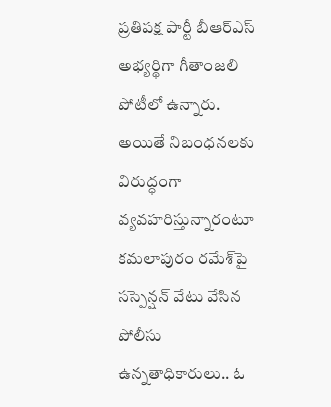ప్రతిపక్ష పార్టీ బీఆర్‌ఎస్‌ అభ్యర్థిగా గీతాంజలి పోటీలో ఉన్నారు. అయితే నిబంధనలకు విరుద్ధంగా వ్యవహరిస్తున్నారంటూ కమలాపురం రమేశ్‌పై సస్పెన్షన్‌ వేటు వేసిన పోలీసు ఉన్నతాధికారులు.. ఓ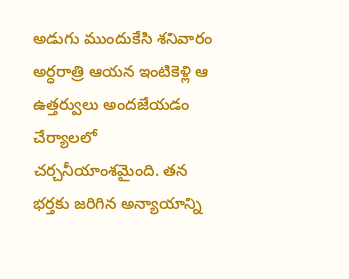అడుగు ముందుకేసి శనివారం అర్ధరాత్రి ఆయన ఇంటికెళ్లి ఆ ఉత్తర్వులు అందజేయడం చేర్యాలలో చర్చనీయాంశమైంది. తన భర్తకు జరిగిన అన్యాయాన్ని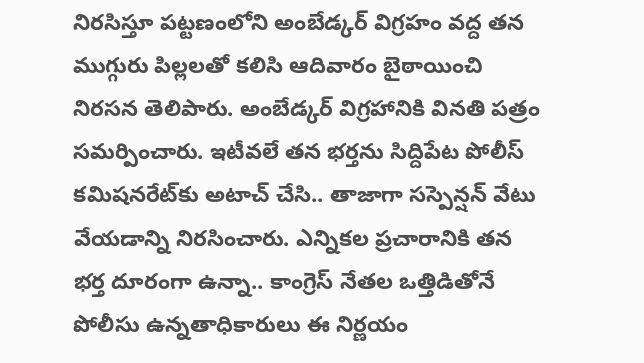నిరసిస్తూ పట్టణంలోని అంబేడ్కర్‌ విగ్రహం వద్ద తన ముగ్గురు పిల్లలతో కలిసి ఆదివారం బైఠాయించి నిరసన తెలిపారు. అంబేడ్కర్‌ విగ్రహానికి వినతి పత్రం సమర్పించారు. ఇటీవలే తన భర్తను సిద్దిపేట పోలీస్‌ కమిషనరేట్‌కు అటాచ్‌ చేసి.. తాజాగా సస్పెన్షన్‌ వేటు వేయడాన్ని నిరసించారు. ఎన్నికల ప్రచారానికి తన భర్త దూరంగా ఉన్నా.. కాంగ్రెస్‌ నేతల ఒత్తిడితోనే పోలీసు ఉన్నతాధికారులు ఈ నిర్ణయం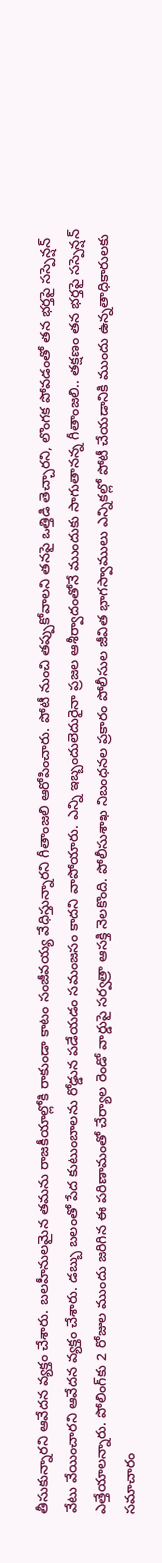తీసుకున్నారని ఆవేదన వ్యక్తం చేశారు. బలహీనులమైన తమను రాజకీయాల్లోకి రాకుండా కాటం సంజీవయ్య వేధిస్తున్నారని గీతాంజలి ఆరోపించారు. పోటీ నుంచి తప్పుకోవాలని తనపై ఒత్తిడి తెచ్చారని, లొంగక పోవడంతో తన భర్తపై సస్పెన్షన్‌ వేటు వేయించారని ఆవేదన వ్యక్తం చేశారు. డబ్బు బలంతో పేద కుటుంబాలను రోడ్డున పడేయడం సమంజసం కాదని వాపోయారు. ఎన్ని ఇబ్బందులెదురైనా ప్రజల ఆశీర్వాదంతోనే ముందుకు సాగుతానన్న గీతాంజలి.. తక్షణం తన భర్తపై సస్పెన్షన్‌ ఎత్తేయాలన్నారు. పోలింగ్‌కు 2 రోజుల ముందు జరిగిన ఈ పరిణామంతో చేర్యాల రెండో వార్డుపై సర్వత్రా ఆసక్తి నెలకొంది. పోలీసుశాఖ నిబంధనల ప్రకారం పోలీసుల జీవిత భాగస్వాములు ఎన్నికల్లో పోటీ చేయడానికి ముందు ఉన్నతాధికారులకు సమాచారం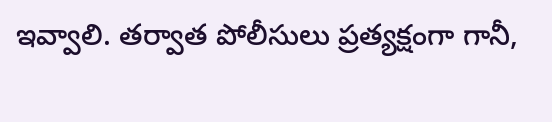ఇవ్వాలి. తర్వాత పోలీసులు ప్రత్యక్షంగా గానీ,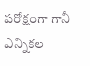పరోక్షంగా గానీ ఎన్నికల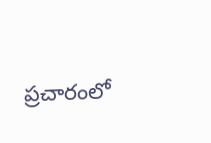ప్రచారంలో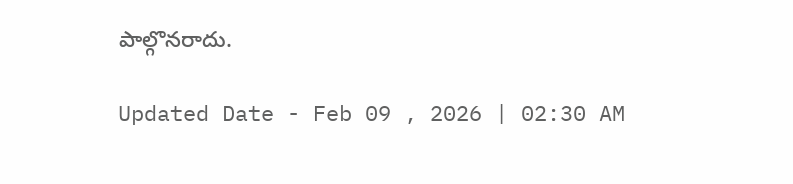పాల్గొనరాదు.

Updated Date - Feb 09 , 2026 | 02:30 AM